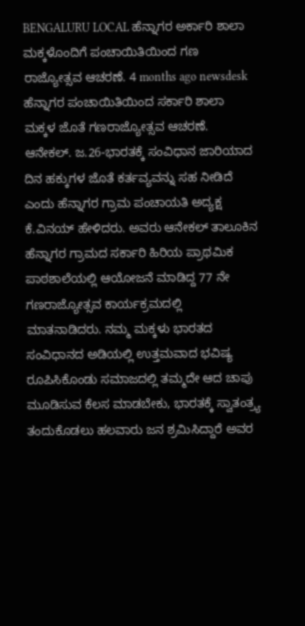BENGALURU LOCAL ಹೆನ್ನಾಗರ ಅರ್ಕಾರಿ ಶಾಲಾ ಮಕ್ಕಳೊಂದಿಗೆ ಪಂಚಾಯಿತಿಯಿಂದ ಗಣ ರಾಜ್ಯೋತ್ಸವ ಆಚರಣೆ. 4 months ago newsdesk ಹೆನ್ನಾಗರ ಪಂಚಾಯಿತಿಯಿಂದ ಸರ್ಕಾರಿ ಶಾಲಾ ಮಕ್ಕಳ ಜೊತೆ ಗಣರಾಜ್ಯೋತ್ಸವ ಆಚರಣೆ. ಆನೇಕಲ್. ಜ.26-ಭಾರತಕ್ಕೆ ಸಂವಿಧಾನ ಜಾರಿಯಾದ ದಿನ ಹಕ್ಕುಗಳ ಜೊತೆ ಕರ್ತವ್ಯವನ್ನು ಸಹ ನೀಡಿದೆ ಎಂದು ಹೆನ್ನಾಗರ ಗ್ರಾಮ ಪಂಚಾಯತಿ ಅದ್ಯಕ್ಷ ಕೆ.ವಿನಯ್ ಹೇಳಿದರು. ಅವರು ಆನೇಕಲ್ ತಾಲೂಕಿನ ಹೆನ್ನಾಗರ ಗ್ರಾಮದ ಸರ್ಕಾರಿ ಹಿರಿಯ ಪ್ರಾಥಮಿಕ ಪಾಠಶಾಲೆಯಲ್ಲಿ ಆಯೋಜನೆ ಮಾಡಿದ್ದ 77 ನೇ ಗಣರಾಜ್ಯೋತ್ಸವ ಕಾರ್ಯಕ್ರಮದಲ್ಲಿ ಮಾತನಾಡಿದರು. ನಮ್ಮ ಮಕ್ಕಳು ಭಾರತದ ಸಂವಿಧಾನದ ಅಡಿಯಲ್ಲಿ ಉತ್ತಮವಾದ ಭವಿಷ್ಯ ರೂಪಿಸಿಕೊಂಡು ಸಮಾಜದಲ್ಲಿ ತಮ್ಮದೇ ಆದ ಚಾಪು ಮೂಡಿಸುವ ಕೆಲಸ ಮಾಡಬೇಕು, ಭಾರತಕ್ಕೆ ಸ್ವಾತಂತ್ರ್ಯ ತಂದುಕೊಡಲು ಹಲವಾರು ಜನ ಶ್ರಮಿಸಿದ್ದಾರೆ ಅವರ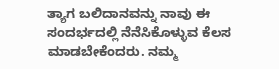ತ್ಯಾಗ ಬಲಿದಾನವನ್ನು ನಾವು ಈ ಸಂದರ್ಭದಲ್ಲಿ ನೆನೆಸಿಕೊಳ್ಳುವ ಕೆಲಸ ಮಾಡಬೇಕೆಂದರು. ನಮ್ಮ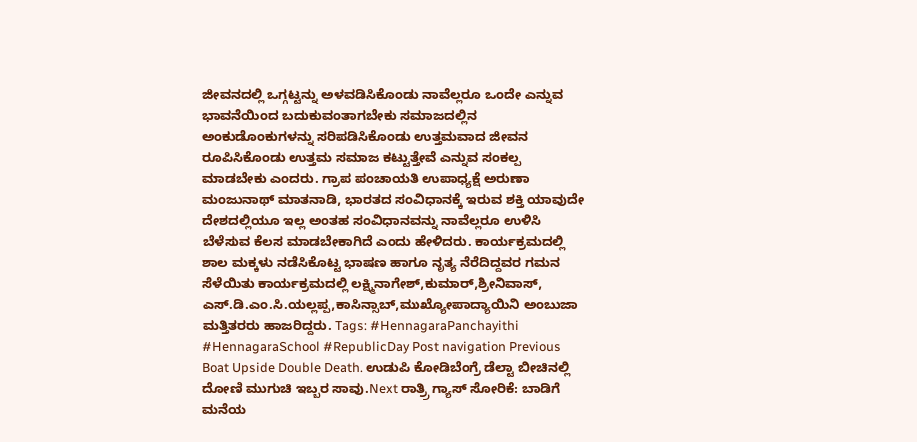ಜೀವನದಲ್ಲಿ ಒಗ್ಗಟ್ಟನ್ನು ಅಳವಡಿಸಿಕೊಂಡು ನಾವೆಲ್ಲರೂ ಒಂದೇ ಎನ್ನುವ ಭಾವನೆಯಿಂದ ಬದುಕುವಂತಾಗಬೇಕು ಸಮಾಜದಲ್ಲಿನ ಅಂಕುಡೊಂಕುಗಳನ್ನು ಸರಿಪಡಿಸಿಕೊಂಡು ಉತ್ತಮವಾದ ಜೀವನ ರೂಪಿಸಿಕೊಂಡು ಉತ್ತಮ ಸಮಾಜ ಕಟ್ಟುತ್ತೇವೆ ಎನ್ನುವ ಸಂಕಲ್ಪ ಮಾಡಬೇಕು ಎಂದರು. ಗ್ರಾಪ ಪಂಚಾಯತಿ ಉಪಾಧ್ಯಕ್ಷೆ ಅರುಣಾ ಮಂಜುನಾಥ್ ಮಾತನಾಡಿ, ಭಾರತದ ಸಂವಿಧಾನಕ್ಕೆ ಇರುವ ಶಕ್ತಿ ಯಾವುದೇ ದೇಶದಲ್ಲಿಯೂ ಇಲ್ಲ ಅಂತಹ ಸಂವಿಧಾನವನ್ನು ನಾವೆಲ್ಲರೂ ಉಳಿಸಿ ಬೆಳೆಸುವ ಕೆಲಸ ಮಾಡಬೇಕಾಗಿದೆ ಎಂದು ಹೇಳಿದರು. ಕಾರ್ಯಕ್ರಮದಲ್ಲಿ ಶಾಲ ಮಕ್ಕಳು ನಡೆಸಿಕೊಟ್ಟ ಭಾಷಣ ಹಾಗೂ ನೃತ್ಯ ನೆರೆದಿದ್ದವರ ಗಮನ ಸೆಳೆಯಿತು ಕಾರ್ಯಕ್ರಮದಲ್ಲಿ ಲಕ್ಷ್ಮಿನಾಗೇಶ್,ಕುಮಾರ್,ಶ್ರೀನಿವಾಸ್, ಎಸ್.ಡಿ.ಎಂ.ಸಿ.ಯಲ್ಲಪ್ಪ,ಕಾಸಿನ್ಸಾಬ್,ಮುಖ್ಯೋಪಾದ್ಯಾಯಿನಿ ಅಂಬುಜಾ ಮತ್ತಿತರರು ಹಾಜರಿದ್ದರು. Tags: #HennagaraPanchayithi #HennagaraSchool #RepublicDay Post navigation Previous Boat Upside Double Death. ಉಡುಪಿ ಕೋಡಿಬೆಂಗ್ರೆ ಡೆಲ್ಟಾ ಬೀಚಿನಲ್ಲಿ ದೋಣಿ ಮುಗುಚಿ ಇಬ್ಬರ ಸಾವು.Next ರಾತ್ರ್ರಿ ಗ್ಯಾಸ್ ಸೋರಿಕೆ: ಬಾಡಿಗೆ ಮನೆಯ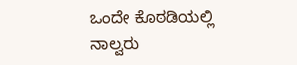ಒಂದೇ ಕೊಠಡಿಯಲ್ಲಿ ನಾಲ್ವರು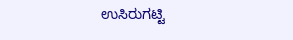ಉಸಿರುಗಟ್ಟಿ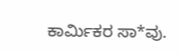ಕಾರ್ಮಿಕರ ಸಾ*ವು.